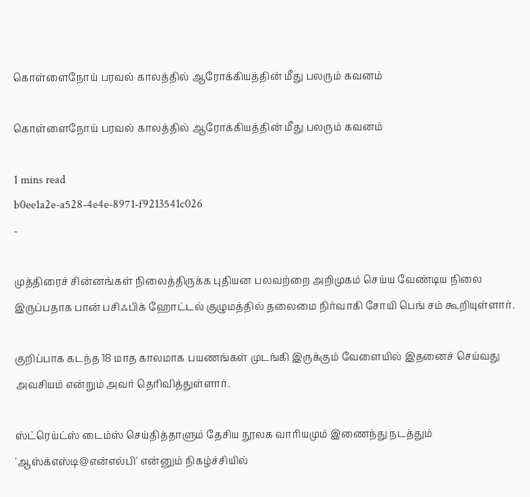கொள்ளைநோய் பரவல் காலத்தில் ஆரோக்கியத்தின் மீது பலரும் கவனம்

கொள்ளைநோய் பரவல் காலத்தில் ஆரோக்கியத்தின் மீது பலரும் கவனம்

1 mins read
b0ee1a2e-a528-4e4e-8971-f9213541c026
-

முத்திரைச் சின்னங்கள் நிலைத்திருக்க புதியன பலவற்றை அறிமுகம் செய்ய வேண்டிய நிலை இருப்பதாக பான் பசிஃபிக் ஹோட்டல் குழுமத்தில் தலைமை நிர்வாகி சோயி பெங் சம் கூறியுள்ளார்.

குறிப்பாக கடந்த 18 மாத காலமாக பயணங்கள் முடங்கி இருக்கும் வேளையில் இதனைச் செய்வது அவசியம் என்றும் அவர் தெரிவித்துள்ளார்.

ஸ்ட்ரெய்ட்ஸ் டைம்ஸ் செய்தித்தாளும் தேசிய நூலக வாரியமும் இணைந்து நடத்தும் 'ஆஸ்க்எஸ்டி@என்எல்பி' என்னும் நிகழ்ச்சியில்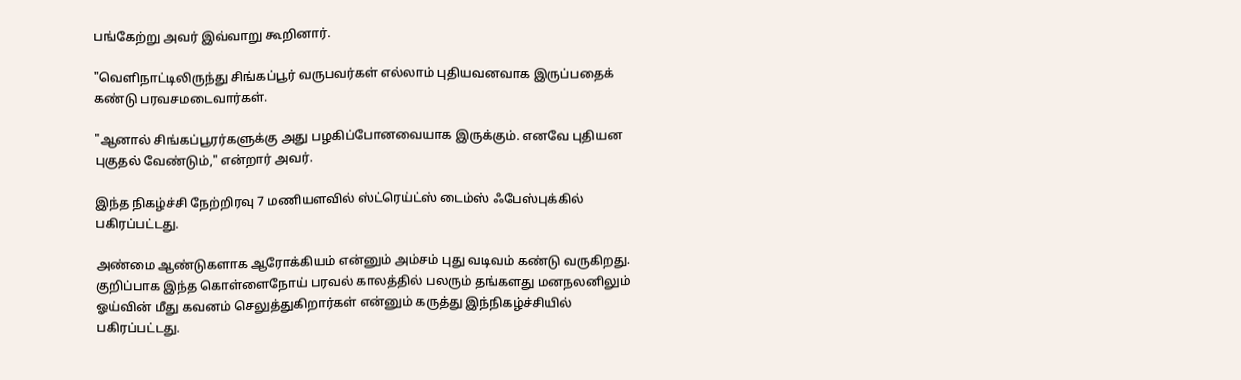பங்கேற்று அவர் இவ்வாறு கூறினார்.

"வெளிநாட்டிலிருந்து சிங்கப்பூர் வருபவர்கள் எல்லாம் புதியவனவாக இருப்பதைக் கண்டு பரவசமடைவார்கள்.

"ஆனால் சிங்கப்பூரர்களுக்கு அது பழகிப்போனவையாக இருக்கும். எனவே புதியன புகுதல் வேண்டும்," என்றார் அவர்.

இந்த நிகழ்ச்சி நேற்றிரவு 7 மணியளவில் ஸ்ட்ரெய்ட்ஸ் டைம்ஸ் ஃபேஸ்புக்கில் பகிரப்பட்டது.

அண்மை ஆண்டுகளாக ஆரோக்கியம் என்னும் அம்சம் புது வடிவம் கண்டு வருகிறது. குறிப்பாக இந்த கொள்ளைநோய் பரவல் காலத்தில் பலரும் தங்களது மனநலனிலும் ஓய்வின் மீது கவனம் செலுத்துகிறார்கள் என்னும் கருத்து இந்நிகழ்ச்சியில் பகிரப்பட்டது.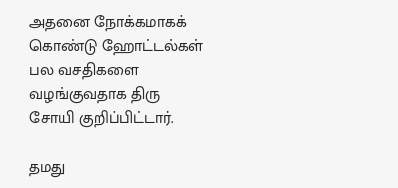அதனை நோக்கமாகக் கொண்டு ஹோட்டல்கள் பல வசதிகளை வழங்குவதாக திரு சோயி குறிப்பிட்டார்.

தமது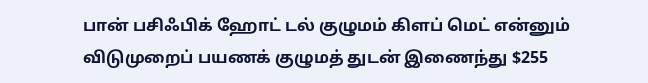பான் பசிஃபிக் ஹோட் டல் குழுமம் கிளப் மெட் என்னும் விடுமுறைப் பயணக் குழுமத் துடன் இணைந்து $255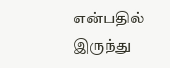என்பதில் இருந்து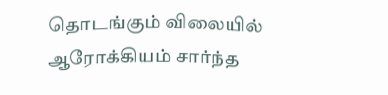தொடங்கும் விலையில் ஆரோக்கியம் சார்ந்த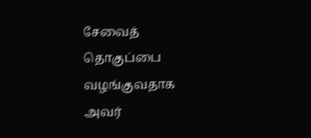சேவைத் தொகுப்பை வழங்குவதாக அவர்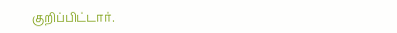குறிப்பிட்டார்.